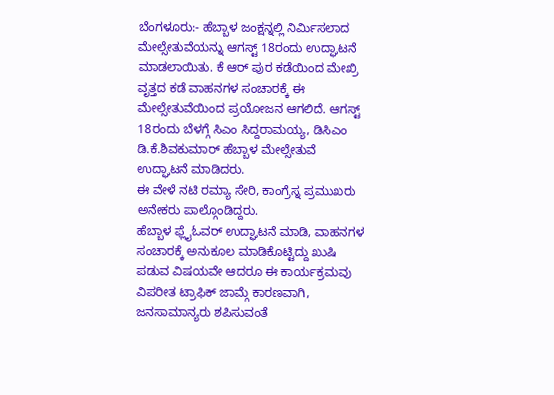ಬೆಂಗಳೂರು:- ಹೆಬ್ಬಾಳ ಜಂಕ್ಷನ್ನಲ್ಲಿ ನಿರ್ಮಿಸಲಾದ ಮೇಲ್ಸೇತುವೆಯನ್ನು ಆಗಸ್ಟ್ 18ರಂದು ಉದ್ಘಾಟನೆ ಮಾಡಲಾಯಿತು. ಕೆ ಆರ್ ಪುರ ಕಡೆಯಿಂದ ಮೇಖ್ರಿ ವೃತ್ತದ ಕಡೆ ವಾಹನಗಳ ಸಂಚಾರಕ್ಕೆ ಈ ಮೇಲ್ಸೇತುವೆಯಿಂದ ಪ್ರಯೋಜನ ಆಗಲಿದೆ. ಆಗಸ್ಟ್ 18ರಂದು ಬೆಳಗ್ಗೆ ಸಿಎಂ ಸಿದ್ದರಾಮಯ್ಯ, ಡಿಸಿಎಂ ಡಿ.ಕೆ.ಶಿವಕುಮಾರ್ ಹೆಬ್ಬಾಳ ಮೇಲ್ಸೇತುವೆ ಉದ್ಘಾಟನೆ ಮಾಡಿದರು.
ಈ ವೇಳೆ ನಟಿ ರಮ್ಯಾ ಸೇರಿ, ಕಾಂಗ್ರೆಸ್ನ ಪ್ರಮುಖರು ಅನೇಕರು ಪಾಲ್ಗೊಂಡಿದ್ದರು.
ಹೆಬ್ಬಾಳ ಫ್ಲೈಓವರ್ ಉದ್ಘಾಟನೆ ಮಾಡಿ, ವಾಹನಗಳ ಸಂಚಾರಕ್ಕೆ ಅನುಕೂಲ ಮಾಡಿಕೊಟ್ಟಿದ್ದು ಖುಷಿ ಪಡುವ ವಿಷಯವೇ ಆದರೂ ಈ ಕಾರ್ಯಕ್ರಮವು ವಿಪರೀತ ಟ್ರಾಫಿಕ್ ಜಾಮ್ಗೆ ಕಾರಣವಾಗಿ, ಜನಸಾಮಾನ್ಯರು ಶಪಿಸುವಂತೆ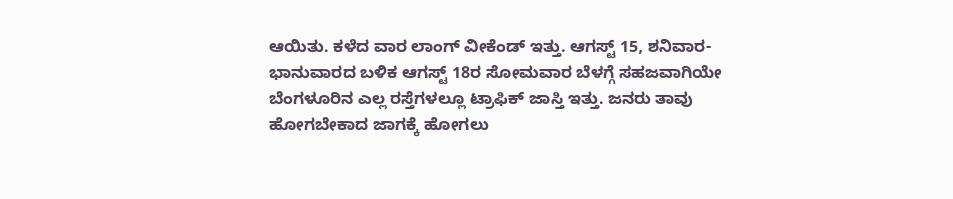ಆಯಿತು. ಕಳೆದ ವಾರ ಲಾಂಗ್ ವೀಕೆಂಡ್ ಇತ್ತು. ಆಗಸ್ಟ್ 15, ಶನಿವಾರ-ಭಾನುವಾರದ ಬಳಿಕ ಆಗಸ್ಟ್ 18ರ ಸೋಮವಾರ ಬೆಳಗ್ಗೆ ಸಹಜವಾಗಿಯೇ ಬೆಂಗಳೂರಿನ ಎಲ್ಲ ರಸ್ತೆಗಳಲ್ಲೂ ಟ್ರಾಫಿಕ್ ಜಾಸ್ತಿ ಇತ್ತು. ಜನರು ತಾವು ಹೋಗಬೇಕಾದ ಜಾಗಕ್ಕೆ ಹೋಗಲು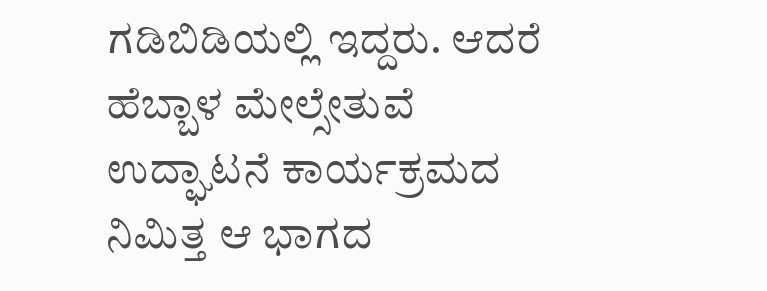ಗಡಿಬಿಡಿಯಲ್ಲಿ ಇದ್ದರು. ಆದರೆ ಹೆಬ್ಬಾಳ ಮೇಲ್ಸೇತುವೆ ಉದ್ಘಾಟನೆ ಕಾರ್ಯಕ್ರಮದ ನಿಮಿತ್ತ ಆ ಭಾಗದ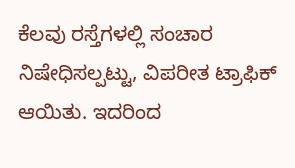ಕೆಲವು ರಸ್ತೆಗಳಲ್ಲಿ ಸಂಚಾರ ನಿಷೇಧಿಸಲ್ಪಟ್ಟು, ವಿಪರೀತ ಟ್ರಾಫಿಕ್ ಆಯಿತು. ಇದರಿಂದ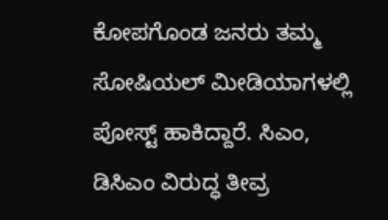ಕೋಪಗೊಂಡ ಜನರು ತಮ್ಮ ಸೋಷಿಯಲ್ ಮೀಡಿಯಾಗಳಲ್ಲಿ ಪೋಸ್ಟ್ ಹಾಕಿದ್ದಾರೆ. ಸಿಎಂ, ಡಿಸಿಎಂ ವಿರುದ್ಧ ತೀವ್ರ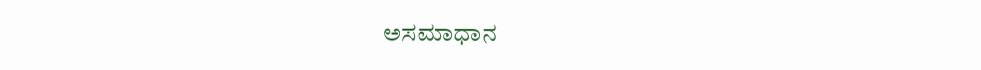ಅಸಮಾಧಾನ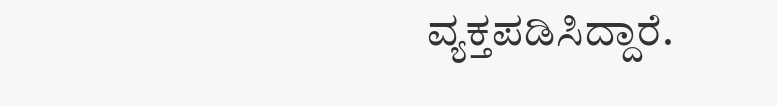ವ್ಯಕ್ತಪಡಿಸಿದ್ದಾರೆ.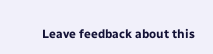Leave feedback about this